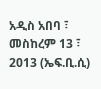አዲስ አበባ ፣ መስከረም 13 ፣ 2013 (ኤፍ.ቢ.ሲ)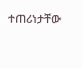ተጠሪነታቸው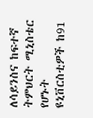ለሳይንስና ከፍተኛ ትምህርት ሚኒስቴር የሆኑት ዩኒቨርስቲዎች ከ91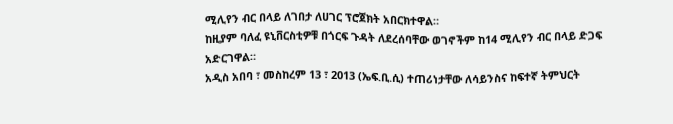ሚሊየን ብር በላይ ለገበታ ለሀገር ፕሮጀክት አበርክተዋል።
ከዚያም ባለፈ ዩኒቨርስቲዎቹ በጎርፍ ጉዳት ለደረሰባቸው ወገኖችም ከ14 ሚሊየን ብር በላይ ድጋፍ አድርገዋል።
አዲስ አበባ ፣ መስከረም 13 ፣ 2013 (ኤፍ.ቢ.ሲ) ተጠሪነታቸው ለሳይንስና ከፍተኛ ትምህርት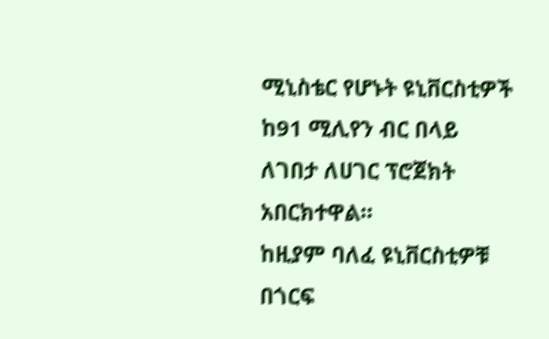ሚኒስቴር የሆኑት ዩኒቨርስቲዎች ከ91 ሚሊየን ብር በላይ ለገበታ ለሀገር ፕሮጀክት አበርክተዋል።
ከዚያም ባለፈ ዩኒቨርስቲዎቹ በጎርፍ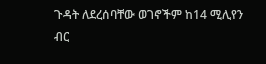ጉዳት ለደረሰባቸው ወገኖችም ከ14 ሚሊየን ብር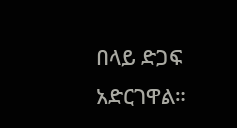በላይ ድጋፍ አድርገዋል።